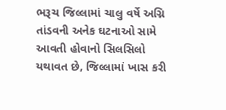ભરૂચ જિલ્લામાં ચાલુ વર્ષે અગ્નિ તાંડવની અનેક ઘટનાઓ સામે આવતી હોવાનો સિલસિલો યથાવત છે, જિલ્લામાં ખાસ કરી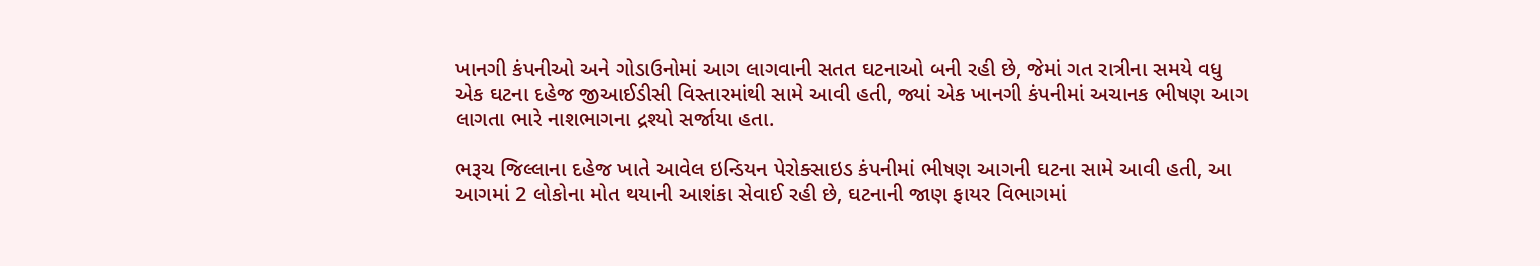ખાનગી કંપનીઓ અને ગોડાઉનોમાં આગ લાગવાની સતત ઘટનાઓ બની રહી છે, જેમાં ગત રાત્રીના સમયે વધુ એક ઘટના દહેજ જીઆઈડીસી વિસ્તારમાંથી સામે આવી હતી, જ્યાં એક ખાનગી કંપનીમાં અચાનક ભીષણ આગ લાગતા ભારે નાશભાગના દ્રશ્યો સર્જાયા હતા.

ભરૂચ જિલ્લાના દહેજ ખાતે આવેલ ઇન્ડિયન પેરોક્સાઇડ કંપનીમાં ભીષણ આગની ઘટના સામે આવી હતી, આ આગમાં 2 લોકોના મોત થયાની આશંકા સેવાઈ રહી છે, ઘટનાની જાણ ફાયર વિભાગમાં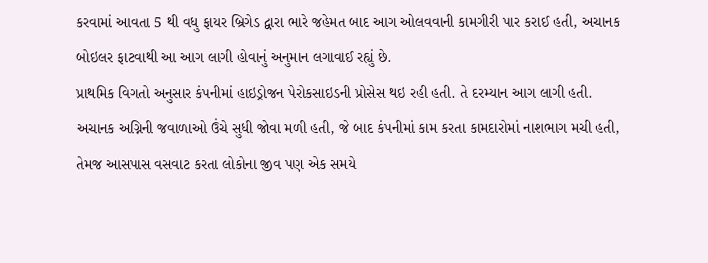કરવામાં આવતા 5 થી વધુ ફાયર બ્રિગેડ દ્વારા ભારે જહેમત બાદ આગ ઓલવવાની કામગીરી પાર કરાઈ હતી, અચાનક બોઇલર ફાટવાથી આ આગ લાગી હોવાનું અનુમાન લગાવાઈ રહ્યું છે.
પ્રાથમિક વિગતો અનુસાર કંપનીમાં હાઇડ્રોજન પેરોકસાઇડની પ્રોસેસ થઇ રહી હતી. તે દરમ્યાન આગ લાગી હતી. અચાનક અગ્નિની જવાળાઓ ઉંચે સુધી જોવા મળી હતી, જે બાદ કંપનીમાં કામ કરતા કામદારોમાં નાશભાગ મચી હતી, તેમજ આસપાસ વસવાટ કરતા લોકોના જીવ પણ એક સમયે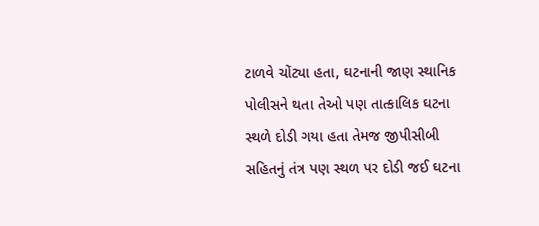ટાળવે ચોંટ્યા હતા, ઘટનાની જાણ સ્થાનિક પોલીસને થતા તેઓ પણ તાત્કાલિક ઘટના સ્થળે દોડી ગયા હતા તેમજ જીપીસીબી સહિતનું તંત્ર પણ સ્થળ પર દોડી જઈ ઘટના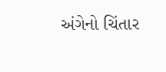અંગેનો ચિંતાર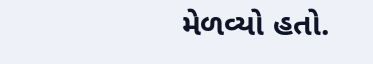મેળવ્યો હતો.